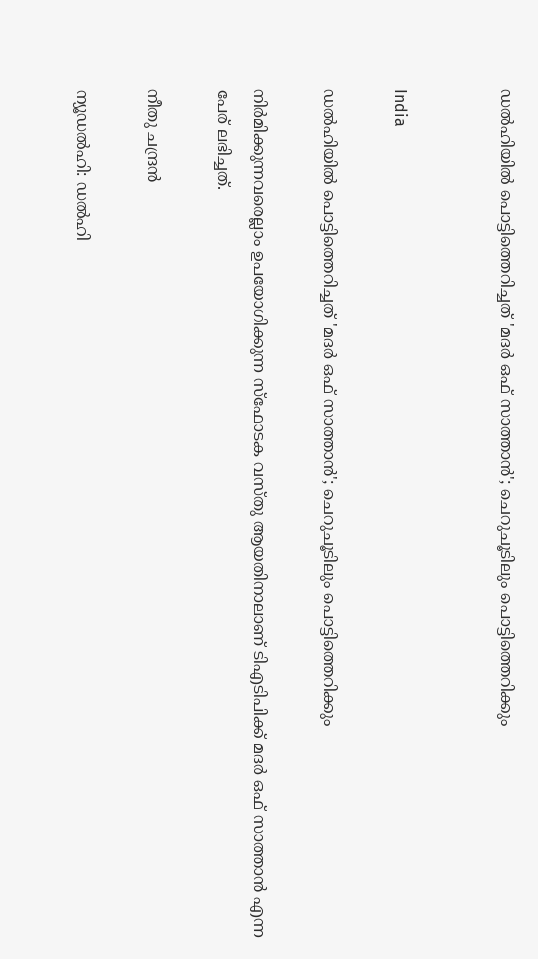ഡൽഹിയിൽ പൊട്ടിത്തെറിച്ചത് 'മദർ ഒഫ് സാത്താൻ'; ചെറുചൂടിലും പൊട്ടിത്തെറിക്കും


India

ഡൽഹിയിൽ പൊട്ടിത്തെറിച്ചത് 'മദർ ഒഫ് സാത്താൻ'; ചെറുചൂടിലും പൊട്ടിത്തെറിക്കും

നിർമിക്കുന്നവരെല്ലാം ഉപയോഗിക്കുന്ന സ്ഫോടക വസ്തു ആയതിനാലാണ് ടിഎടിപിക്ക് മദർ ഒഫ് സാത്താൻ എന്ന പേര് ലഭിച്ചത്.

നീതു ചന്ദ്രൻ

ന്യൂഡൽഹി: ഡൽഹി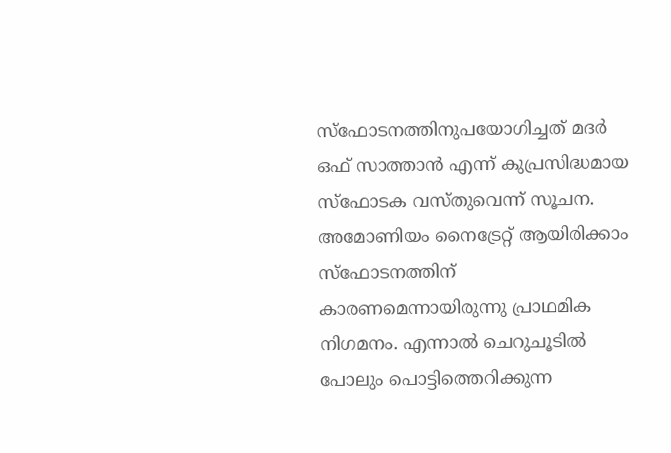സ്ഫോടനത്തിനുപയോഗിച്ചത് മദർ ഒഫ് സാത്താൻ എന്ന് കുപ്രസിദ്ധമായ സ്ഫോടക വസ്തുവെന്ന് സൂചന. അമോണിയം നൈട്രേറ്റ് ആയിരിക്കാം സ്ഫോടനത്തിന് കാരണമെന്നായിരുന്നു പ്രാഥമിക നിഗമനം. എന്നാൽ ചെറുചൂടിൽ പോലും പൊട്ടിത്തെറിക്കുന്ന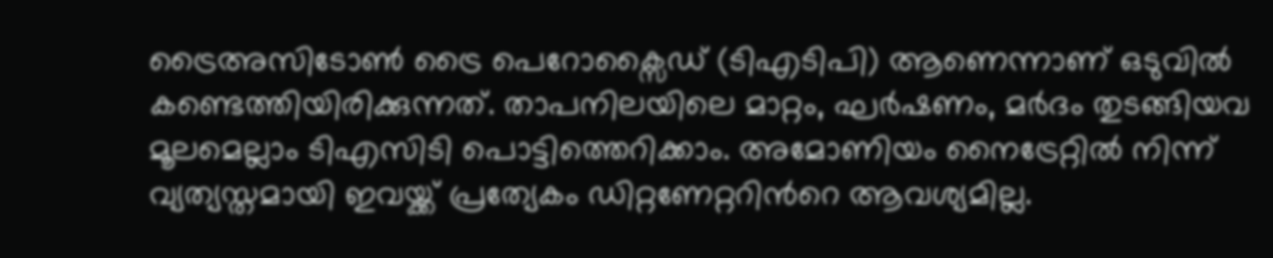ട്രൈഅസിടോൺ ട്രൈ പെറോക്സൈഡ് (ടിഎടിപി) ആണെന്നാണ് ഒടുവിൽ കണ്ടെത്തിയിരിക്കുന്നത്. താപനിലയിലെ മാറ്റം, ഘർഷണം, മർദം തുടങ്ങിയവ മൂലമെല്ലാം ടിഎസിടി പൊട്ടിത്തെറിക്കാം. അമോണിയം നൈട്രേറ്റിൽ നിന്ന് വ്യത്യസ്തമായി ഇവയ്ക്ക് പ്രത്യേകം ഡിറ്റണേറ്ററിന്‍റെ ആവശ്യമില്ല.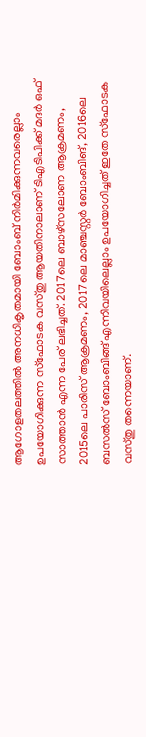ആഗോളതലത്തിൽ അനധികൃതമായി ബോംബ് നിർമിക്കുന്നവരെല്ലാം ഉപയോഗിക്കുന്ന സ്ഫോടക വസ്തു ആയതിനാലാണ് ടിഎടിപിക്ക് മദർ ഒഫ് സാത്താൻ എന്ന പേര് ലഭിച്ചത്. 2017ലെ ബാഴ്സലോണ ആക്രമണം, 2015ലെ പാരിസ് ആക്രമണം, 2017ലെ മാഞ്ചസ്റ്റർ ബോംബിങ്, 2016ലെ ബസൽസ് ബോംബിങ്ങ് എന്നിവയിലെല്ലാം ഉപയോഗിച്ചത് ഇതേ സ്ഫോടക വസ്തു തന്നെയാണ്.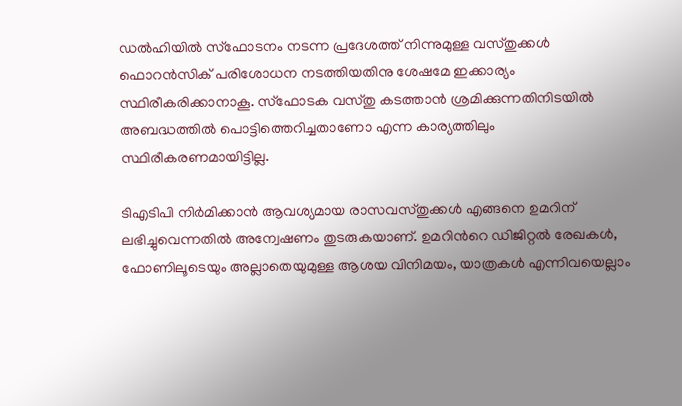ഡൽഹിയിൽ സ്ഫോടനം നടന്ന പ്രദേശത്ത് നിന്നുമുള്ള വസ്തുക്കൾ ഫൊറൻസിക് പരിശോധന നടത്തിയതിനു ശേഷമേ ഇക്കാര്യം സ്ഥിരീകരിക്കാനാകൂ. സ്ഫോടക വസ്തു കടത്താൻ ശ്രമിക്കുന്നതിനിടയിൽ അബദ്ധത്തിൽ പൊട്ടിത്തെറിച്ചതാണോ എന്ന കാര്യത്തിലും സ്ഥിരീകരണമായിട്ടില്ല.

ടിഎടിപി നിർമിക്കാൻ ആവശ്യമായ രാസവസ്തുക്കൾ എങ്ങനെ ഉമറിന് ലഭിച്ചുവെന്നതിൽ അന്വേഷണം തുടരുകയാണ്. ഉമറിന്‍റെ ഡിജിറ്റൽ രേഖകൾ, ഫോണിലൂടെയും അല്ലാതെയുമുള്ള ആശയ വിനിമയം, യാത്രകൾ എന്നിവയെല്ലാം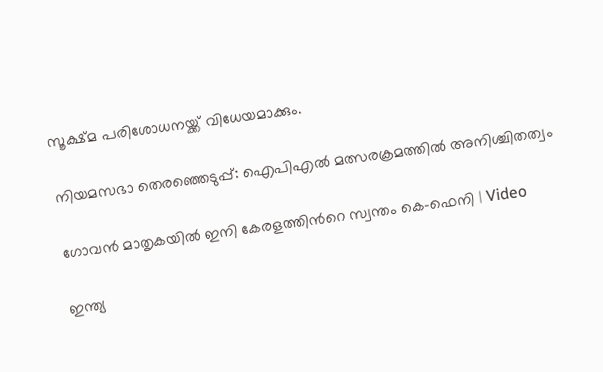സൂക്ഷ്മ പരിശോധനയ്ക്ക് വിധേയമാക്കും.

നിയമസഭാ തെരഞ്ഞെടുപ്പ്: ഐപിഎൽ മത്സരക്രമത്തിൽ അനിശ്ചിതത്വം

ഗോവൻ മാതൃകയിൽ ഇനി കേരളത്തിന്‍റെ സ്വന്തം കെ-ഫെനി | Video

ഇന്ത്യ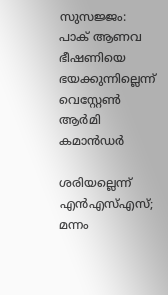സുസജ്ജം: പാക് ആണവ ഭീഷണിയെ ഭയക്കുന്നില്ലെന്ന് വെസ്റ്റേൺ ആർമി കമാന്‍ഡർ

ശരിയല്ലെന്ന് എൻഎസ്എസ്; മന്നം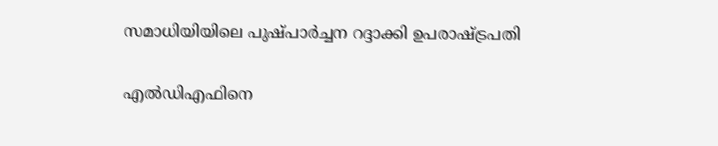സമാധിയിയിലെ പുഷ്പാർച്ചന റദ്ദാക്കി ഉപരാഷ്‌ട്രപതി

എൽഡിഎഫിനെ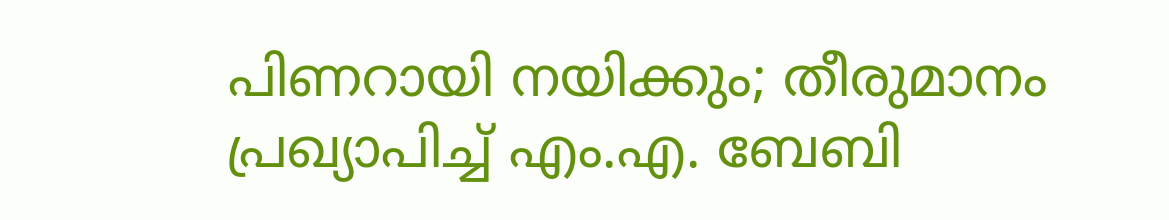പിണറായി നയിക്കും; തീരുമാനം പ്രഖ്യാപിച്ച് എം.എ. ബേബി